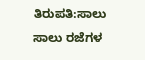ತಿರುಪತಿ:ಸಾಲು ಸಾಲು ರಜೆಗಳ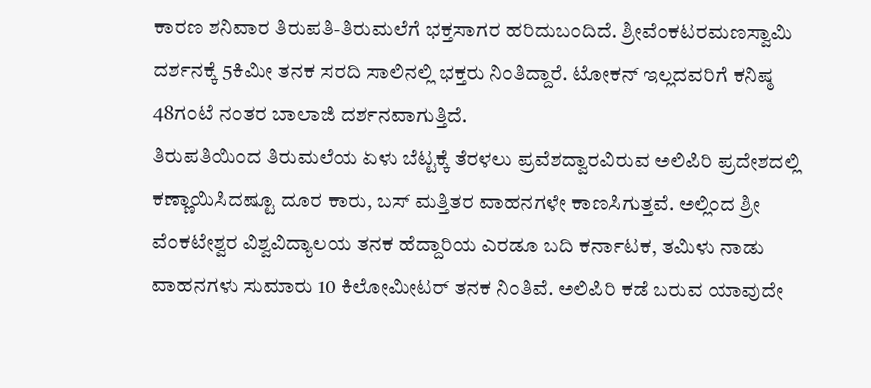ಕಾರಣ ಶನಿವಾರ ತಿರುಪತಿ-ತಿರುಮಲೆಗೆ ಭಕ್ತಸಾಗರ ಹರಿದುಬಂದಿದೆ. ಶ್ರೀವೆಂಕಟರಮಣಸ್ವಾಮಿ ದರ್ಶನಕ್ಕೆ 5ಕಿಮೀ ತನಕ ಸರದಿ ಸಾಲಿನಲ್ಲಿ ಭಕ್ತರು ನಿಂತಿದ್ದಾರೆ. ಟೋಕನ್ ಇಲ್ಲದವರಿಗೆ ಕನಿಷ್ಠ 48ಗಂಟೆ ನಂತರ ಬಾಲಾಜಿ ದರ್ಶನವಾಗುತ್ತಿದೆ.
ತಿರುಪತಿಯಿಂದ ತಿರುಮಲೆಯ ಏಳು ಬೆಟ್ಟಕ್ಕೆ ತೆರಳಲು ಪ್ರವೆಶದ್ವಾರವಿರುವ ಅಲಿಪಿರಿ ಪ್ರದೇಶದಲ್ಲಿ ಕಣ್ಣಾಯಿಸಿದಷ್ಟೂ ದೂರ ಕಾರು, ಬಸ್ ಮತ್ತಿತರ ವಾಹನಗಳೇ ಕಾಣಸಿಗುತ್ತವೆ. ಅಲ್ಲಿಂದ ಶ್ರೀ ವೆಂಕಟೇಶ್ವರ ವಿಶ್ವವಿದ್ಯಾಲಯ ತನಕ ಹೆದ್ದಾರಿಯ ಎರಡೂ ಬದಿ ಕರ್ನಾಟಕ, ತಮಿಳು ನಾಡು ವಾಹನಗಳು ಸುಮಾರು 10 ಕಿಲೋಮೀಟರ್ ತನಕ ನಿಂತಿವೆ. ಅಲಿಪಿರಿ ಕಡೆ ಬರುವ ಯಾವುದೇ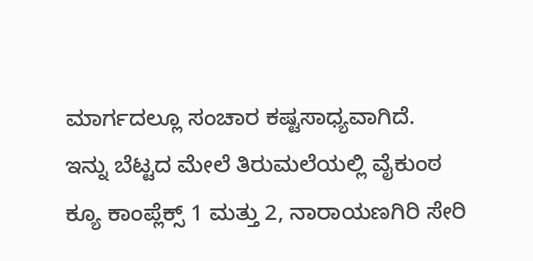ಮಾರ್ಗದಲ್ಲೂ ಸಂಚಾರ ಕಷ್ಟಸಾಧ್ಯವಾಗಿದೆ.
ಇನ್ನು ಬೆಟ್ಟದ ಮೇಲೆ ತಿರುಮಲೆಯಲ್ಲಿ ವೈಕುಂಠ ಕ್ಯೂ ಕಾಂಪ್ಲೆಕ್ಸ್ 1 ಮತ್ತು 2, ನಾರಾಯಣಗಿರಿ ಸೇರಿ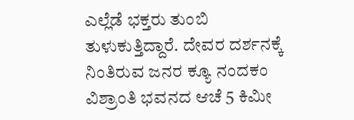ಎಲ್ಲೆಡೆ ಭಕ್ತರು ತುಂಬಿ ತುಳುಕುತ್ತಿದ್ದಾರೆ. ದೇವರ ದರ್ಶನಕ್ಕೆ ನಿಂತಿರುವ ಜನರ ಕ್ಯೂ ನಂದಕಂ ವಿಶ್ರಾಂತಿ ಭವನದ ಆಚೆ 5 ಕಿಮೀ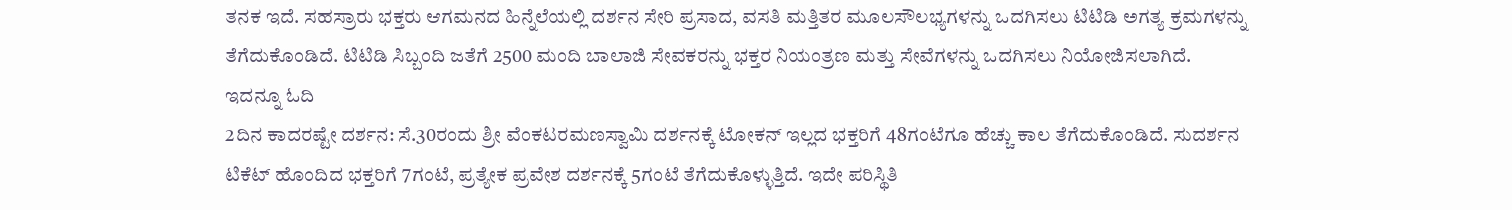ತನಕ ಇದೆ. ಸಹಸ್ರಾರು ಭಕ್ತರು ಆಗಮನದ ಹಿನ್ನೆಲೆಯಲ್ಲಿ ದರ್ಶನ ಸೇರಿ ಪ್ರಸಾದ, ವಸತಿ ಮತ್ತಿತರ ಮೂಲಸೌಲಭ್ಯಗಳನ್ನು ಒದಗಿಸಲು ಟಿಟಿಡಿ ಅಗತ್ಯ ಕ್ರಮಗಳನ್ನು ತೆಗೆದುಕೊಂಡಿದೆ. ಟಿಟಿಡಿ ಸಿಬ್ಬಂದಿ ಜತೆಗೆ 2500 ಮಂದಿ ಬಾಲಾಜಿ ಸೇವಕರನ್ನು ಭಕ್ತರ ನಿಯಂತ್ರಣ ಮತ್ತು ಸೇವೆಗಳನ್ನು ಒದಗಿಸಲು ನಿಯೋಜಿಸಲಾಗಿದೆ.
ಇದನ್ನೂ ಓದಿ
2ದಿನ ಕಾದರಷ್ಟೇ ದರ್ಶನ: ಸೆ.30ರಂದು ಶ್ರೀ ವೆಂಕಟರಮಣಸ್ವಾಮಿ ದರ್ಶನಕ್ಕೆ ಟೋಕನ್ ಇಲ್ಲದ ಭಕ್ತರಿಗೆ 48ಗಂಟೆಗೂ ಹೆಚ್ಚು ಕಾಲ ತೆಗೆದುಕೊಂಡಿದೆ. ಸುದರ್ಶನ ಟಿಕೆಟ್ ಹೊಂದಿದ ಭಕ್ತರಿಗೆ 7ಗಂಟೆ, ಪ್ರತ್ಯೇಕ ಪ್ರವೇಶ ದರ್ಶನಕ್ಕೆ 5ಗಂಟೆ ತೆಗೆದುಕೊಳ್ಳುತ್ತಿದೆ. ಇದೇ ಪರಿಸ್ಥಿತಿ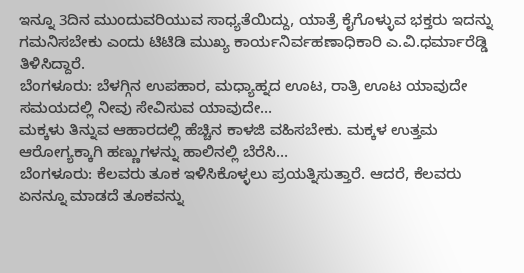ಇನ್ನೂ 3ದಿನ ಮುಂದುವರಿಯುವ ಸಾಧ್ಯತೆಯಿದ್ದು, ಯಾತ್ರೆ ಕೈಗೊಳ್ಳುವ ಭಕ್ತರು ಇದನ್ನು ಗಮನಿಸಬೇಕು ಎಂದು ಟಿಟಿಡಿ ಮುಖ್ಯ ಕಾರ್ಯನಿರ್ವಹಣಾಧಿಕಾರಿ ಎ.ವಿ.ಧರ್ಮಾರೆಡ್ಡಿ ತಿಳಿಸಿದ್ದಾರೆ.
ಬೆಂಗಳೂರು: ಬೆಳಗ್ಗಿನ ಉಪಹಾರ, ಮಧ್ಯಾಹ್ನದ ಊಟ, ರಾತ್ರಿ ಊಟ ಯಾವುದೇ ಸಮಯದಲ್ಲಿ ನೀವು ಸೇವಿಸುವ ಯಾವುದೇ…
ಮಕ್ಕಳು ತಿನ್ನುವ ಆಹಾರದಲ್ಲಿ ಹೆಚ್ಚಿನ ಕಾಳಜಿ ವಹಿಸಬೇಕು. ಮಕ್ಕಳ ಉತ್ತಮ ಆರೋಗ್ಯಕ್ಕಾಗಿ ಹಣ್ಣುಗಳನ್ನು ಹಾಲಿನಲ್ಲಿ ಬೆರೆಸಿ…
ಬೆಂಗಳೂರು: ಕೆಲವರು ತೂಕ ಇಳಿಸಿಕೊಳ್ಳಲು ಪ್ರಯತ್ನಿಸುತ್ತಾರೆ. ಆದರೆ, ಕೆಲವರು ಏನನ್ನೂ ಮಾಡದೆ ತೂಕವನ್ನು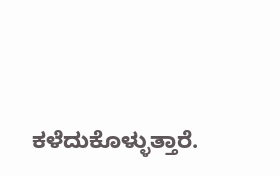ಕಳೆದುಕೊಳ್ಳುತ್ತಾರೆ.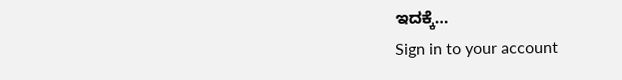ಇದಕ್ಕೆ…
Sign in to your account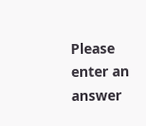Please enter an answer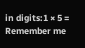in digits:1 × 5 =
Remember me